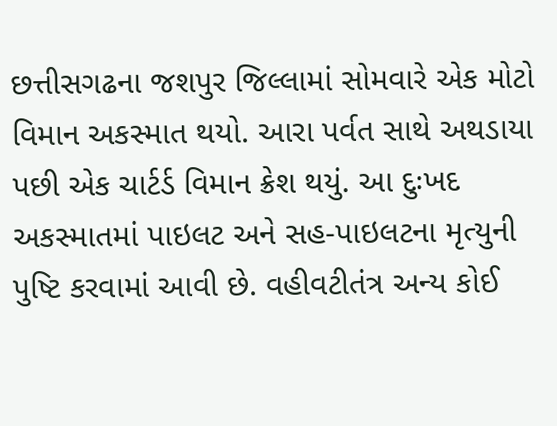છત્તીસગઢના જશપુર જિલ્લામાં સોમવારે એક મોટો વિમાન અકસ્માત થયો. આરા પર્વત સાથે અથડાયા પછી એક ચાર્ટર્ડ વિમાન ક્રેશ થયું. આ દુઃખદ અકસ્માતમાં પાઇલટ અને સહ-પાઇલટના મૃત્યુની પુષ્ટિ કરવામાં આવી છે. વહીવટીતંત્ર અન્ય કોઈ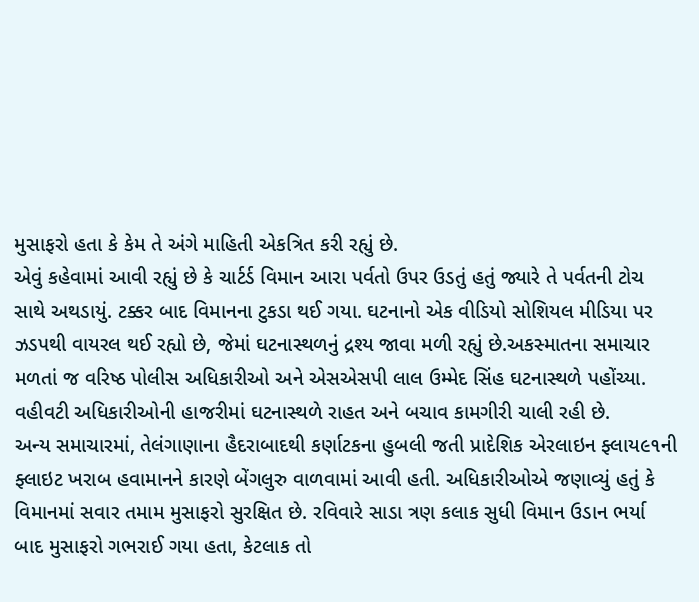મુસાફરો હતા કે કેમ તે અંગે માહિતી એકત્રિત કરી રહ્યું છે.
એવું કહેવામાં આવી રહ્યું છે કે ચાર્ટર્ડ વિમાન આરા પર્વતો ઉપર ઉડતું હતું જ્યારે તે પર્વતની ટોચ સાથે અથડાયું. ટક્કર બાદ વિમાનના ટુકડા થઈ ગયા. ઘટનાનો એક વીડિયો સોશિયલ મીડિયા પર ઝડપથી વાયરલ થઈ રહ્યો છે, જેમાં ઘટનાસ્થળનું દ્રશ્ય જાવા મળી રહ્યું છે.અકસ્માતના સમાચાર મળતાં જ વરિષ્ઠ પોલીસ અધિકારીઓ અને એસએસપી લાલ ઉમ્મેદ સિંહ ઘટનાસ્થળે પહોંચ્યા. વહીવટી અધિકારીઓની હાજરીમાં ઘટનાસ્થળે રાહત અને બચાવ કામગીરી ચાલી રહી છે.
અન્ય સમાચારમાં, તેલંગાણાના હૈદરાબાદથી કર્ણાટકના હુબલી જતી પ્રાદેશિક એરલાઇન ફ્લાય૯૧ની ફ્લાઇટ ખરાબ હવામાનને કારણે બેંગલુરુ વાળવામાં આવી હતી. અધિકારીઓએ જણાવ્યું હતું કે વિમાનમાં સવાર તમામ મુસાફરો સુરક્ષિત છે. રવિવારે સાડા ત્રણ કલાક સુધી વિમાન ઉડાન ભર્યા બાદ મુસાફરો ગભરાઈ ગયા હતા, કેટલાક તો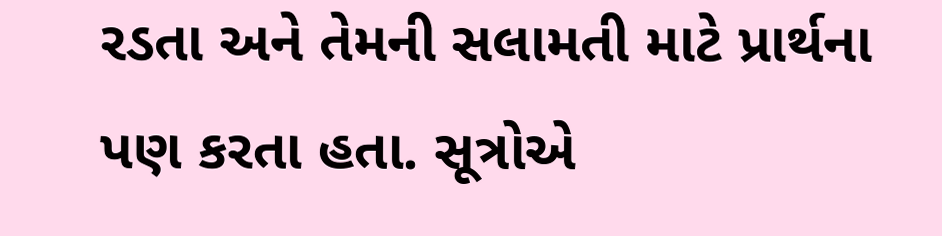રડતા અને તેમની સલામતી માટે પ્રાર્થના પણ કરતા હતા. સૂત્રોએ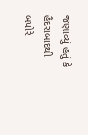જણાવ્યું હતું કે હૈદરાબાદથી બપોરે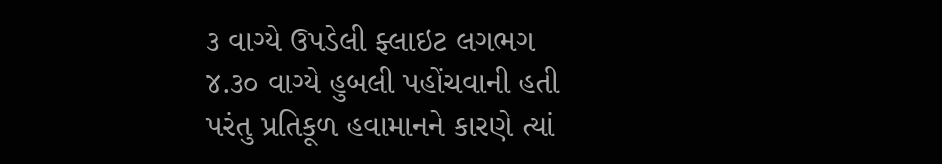૩ વાગ્યે ઉપડેલી ફ્લાઇટ લગભગ ૪.૩૦ વાગ્યે હુબલી પહોંચવાની હતી પરંતુ પ્રતિકૂળ હવામાનને કારણે ત્યાં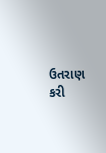ઉતરાણ કરી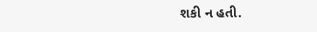શકી ન હતી.